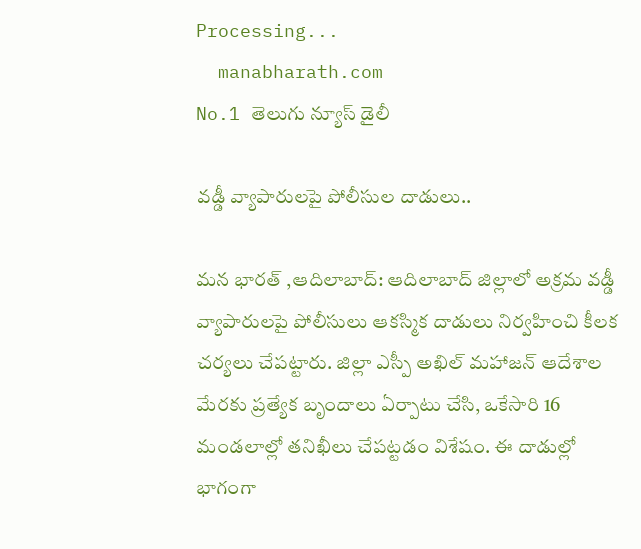Processing...
  manabharath.com
No.1 తెలుగు న్యూస్ డైలీ

వడ్డీ వ్యాపారులపై పోలీసుల దాడులు..

మన భారత్ ,ఆదిలాబాద్: ఆదిలాబాద్ జిల్లాలో అక్రమ వడ్డీ వ్యాపారులపై పోలీసులు ఆకస్మిక దాడులు నిర్వహించి కీలక చర్యలు చేపట్టారు. జిల్లా ఎస్పీ అఖిల్ మహాజన్ ఆదేశాల మేరకు ప్రత్యేక బృందాలు ఏర్పాటు చేసి, ఒకేసారి 16 మండలాల్లో తనిఖీలు చేపట్టడం విశేషం. ఈ దాడుల్లో భాగంగా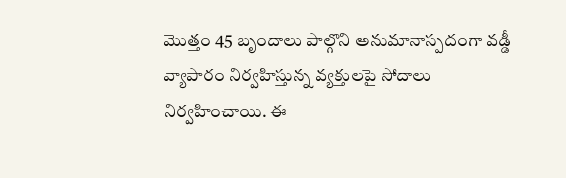మొత్తం 45 బృందాలు పాల్గొని అనుమానాస్పదంగా వడ్డీ వ్యాపారం నిర్వహిస్తున్న వ్యక్తులపై సోదాలు నిర్వహించాయి. ఈ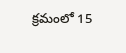క్రమంలో 15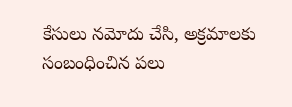కేసులు నమోదు చేసి, అక్రమాలకు సంబంధించిన పలు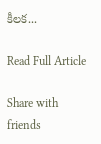కీలక...

Read Full Article

Share with friends